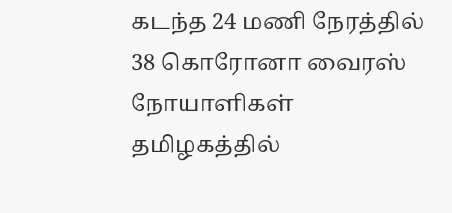கடந்த 24 மணி நேரத்தில் 38 கொரோனா வைரஸ் நோயாளிகள் தமிழகத்தில்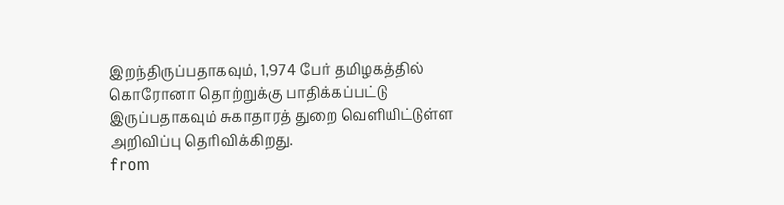இறந்திருப்பதாகவும், 1,974 பேர் தமிழகத்தில் கொரோனா தொற்றுக்கு பாதிக்கப்பட்டு இருப்பதாகவும் சுகாதாரத் துறை வெளியிட்டுள்ள அறிவிப்பு தெரிவிக்கிறது.
from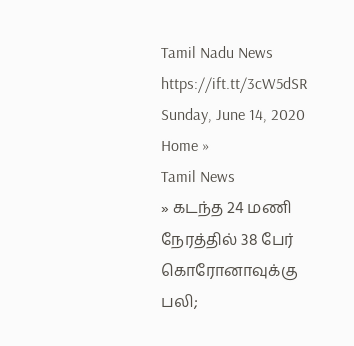Tamil Nadu News https://ift.tt/3cW5dSR
Sunday, June 14, 2020
Home »
Tamil News
» கடந்த 24 மணி நேரத்தில் 38 பேர் கொரோனாவுக்கு பலி;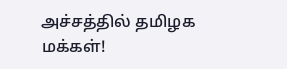அச்சத்தில் தமிழக மக்கள்!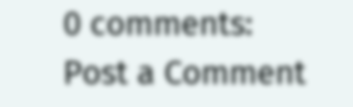0 comments:
Post a Comment